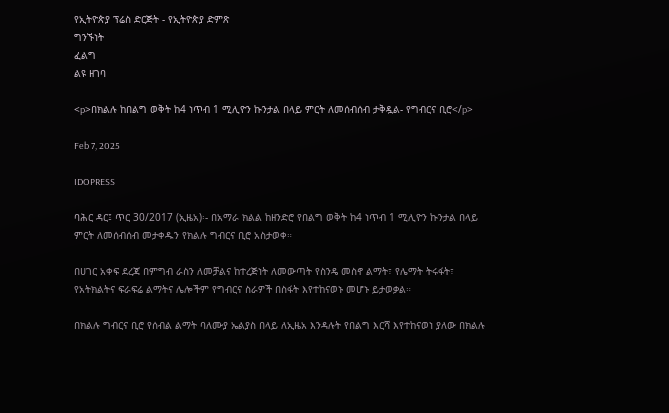የኢትዮጵያ ፕሬስ ድርጅት - የኢትዮጵያ ድምጽ
ግንኙነት
ፈልግ
ልዩ ዘገባ

<p>በክልሉ ከበልግ ወቅት ከ4 ነጥብ 1 ሚሊዮን ኩንታል በላይ ምርት ለመሰብሰብ ታቅዷል- የግብርና ቢሮ</p>

Feb 7, 2025

IDOPRESS

ባሕር ዳር፤ ጥር 30/2017 (ኢዜአ)፡- በአማራ ክልል ከዘንድሮ የበልግ ወቅት ከ4 ነጥብ 1 ሚሊዮን ኩንታል በላይ ምርት ለመሰብሰብ መታቀዱን የክልሉ ግብርና ቢሮ አስታወቀ።

በሀገር አቀፍ ደረጃ በምግብ ራስን ለመቻልና ከተረጅነት ለመውጣት የስንዴ መስኖ ልማት፣ የሌማት ትሩፋት፣ የአትክልትና ፍራፍሬ ልማትና ሌሎችም የግብርና ስራዎች በስፋት እየተከናወኑ መሆኑ ይታወቃል።

በክልሉ ግብርና ቢሮ የሰብል ልማት ባለሙያ ኤልያስ በላይ ለኢዜአ እንዳሉት የበልግ እርሻ እየተከናወነ ያለው በክልሉ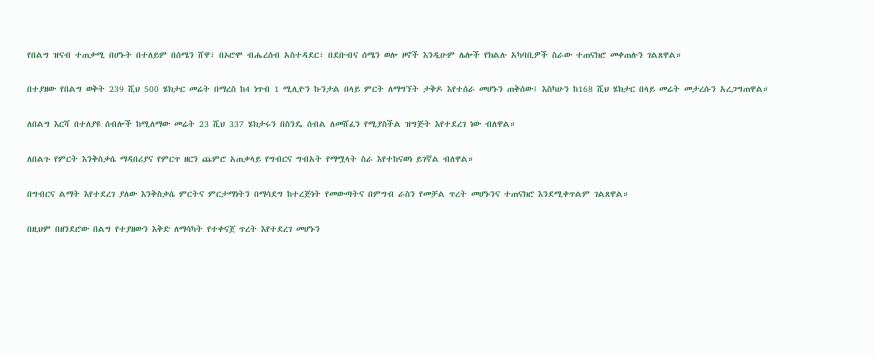የበልግ ዝናብ ተጠቃሚ በሆኑት በተለይም በሰሜን ሸዋ፣ በኦሮሞ ብሔረሰብ አስተዳደር፣ በደቡብና ሰሜን ወሎ ዞኖች እንዲሁም ሌሎች የክልሉ አካባቢዎች ስራው ተጠናክሮ መቀጠሉን ገልጸዋል።

በተያዘው የበልግ ወቅት 239 ሺህ 500 ሄክታር መሬት በማረስ ከ4 ነጥብ 1 ሚሊዮን ኩንታል በላይ ምርት ለማግኘት ታቅዶ እየተሰራ መሆኑን ጠቅሰው፤ እስካሁን ከ168 ሺህ ሄክታር በላይ መሬት መታረሱን አረጋግጠዋል።

ለበልግ እርሻ በተለያዩ ሰብሎች ከሚለማው መሬት 23 ሺህ 337 ሄክታሩን በስንዴ ሰብል ለመሸፈን የሚያስችል ዝግጅት እየተደረገ ነው ብለዋል።

ለበልጉ የምርት እንቅስቃሴ ማዳበሪያና የምርጥ ዘርን ጨምሮ አጠቃላይ የግብርና ግብአት የማሟላት ስራ እየተከናወነ ይገኛል ብለዋል።

በግብርና ልማት እየተደረገ ያለው እንቅስቃሴ ምርትና ምርታማነትን በማሳደግ ከተረጅነት የመውጣትና በምግብ ራስን የመቻል ጥረት መሆኑንና ተጠናክሮ እንደሚቀጥልም ገልጸዋል።

በዚህም በዘንደሮው በልግ የተያዘውን እቅድ ለማሳካት የተቀናጀ ጥረት እየተደረገ መሆኑን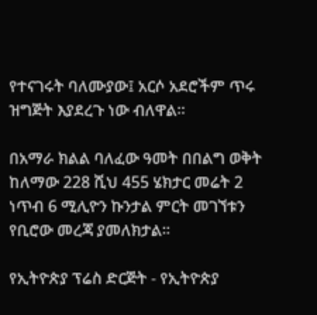የተናገሩት ባለሙያው፤ አርሶ አደሮችም ጥሩ ዝግጅት እያደረጉ ነው ብለዋል።

በአማራ ክልል ባለፈው ዓመት በበልግ ወቅት ከለማው 228 ሺህ 455 ሄክታር መሬት 2 ነጥብ 6 ሚሊዮን ኩንታል ምርት መገኘቱን የቢሮው መረጃ ያመለክታል።

የኢትዮጵያ ፕሬስ ድርጅት - የኢትዮጵያ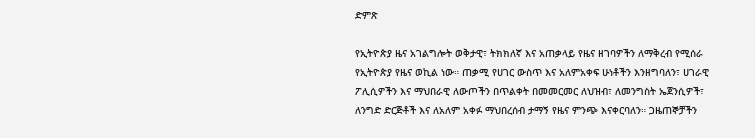ድምጽ

የኢትዮጵያ ዜና አገልግሎት ወቅታዊ፣ ትክክለኛ እና አጠቃላይ የዜና ዘገባዎችን ለማቅረብ የሚሰራ የኢትዮጵያ የዜና ወኪል ነው። ጠቃሚ የሀገር ውስጥ እና አለምአቀፍ ሁነቶችን እንዘግባለን፣ ሀገራዊ ፖሊሲዎችን እና ማህበራዊ ለውጦችን በጥልቀት በመመርመር ለህዝብ፣ ለመንግስት ኤጀንሲዎች፣ ለንግድ ድርጅቶች እና ለአለም አቀፉ ማህበረሰብ ታማኝ የዜና ምንጭ እናቀርባለን። ጋዜጠኞቻችን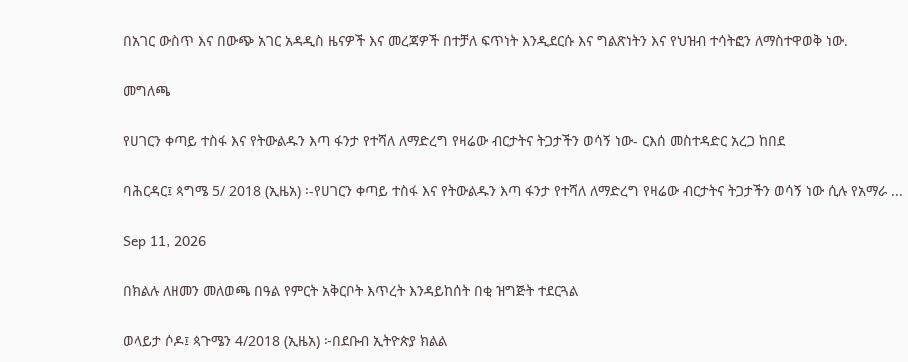በአገር ውስጥ እና በውጭ አገር አዳዲስ ዜናዎች እና መረጃዎች በተቻለ ፍጥነት እንዲደርሱ እና ግልጽነትን እና የህዝብ ተሳትፎን ለማስተዋወቅ ነው.

መግለጫ

የሀገርን ቀጣይ ተስፋ እና የትውልዱን እጣ ፋንታ የተሻለ ለማድረግ የዛሬው ብርታትና ትጋታችን ወሳኝ ነው- ርእሰ መስተዳድር አረጋ ከበደ

ባሕርዳር፤ ጳግሜ 5/ 2018 (ኢዜአ) ፡-የሀገርን ቀጣይ ተስፋ እና የትውልዱን እጣ ፋንታ የተሻለ ለማድረግ የዛሬው ብርታትና ትጋታችን ወሳኝ ነው ሲሉ የአማራ ...

Sep 11, 2026

በክልሉ ለዘመን መለወጫ በዓል የምርት አቅርቦት እጥረት እንዳይከሰት በቂ ዝግጅት ተደርጓል

ወላይታ ሶዶ፤ ጳጉሜን 4/2018 (ኢዜአ) ፦በደቡብ ኢትዮጵያ ክልል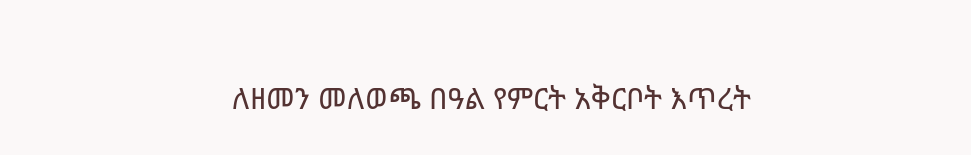ለዘመን መለወጫ በዓል የምርት አቅርቦት እጥረት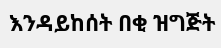እንዳይከሰት በቂ ዝግጅት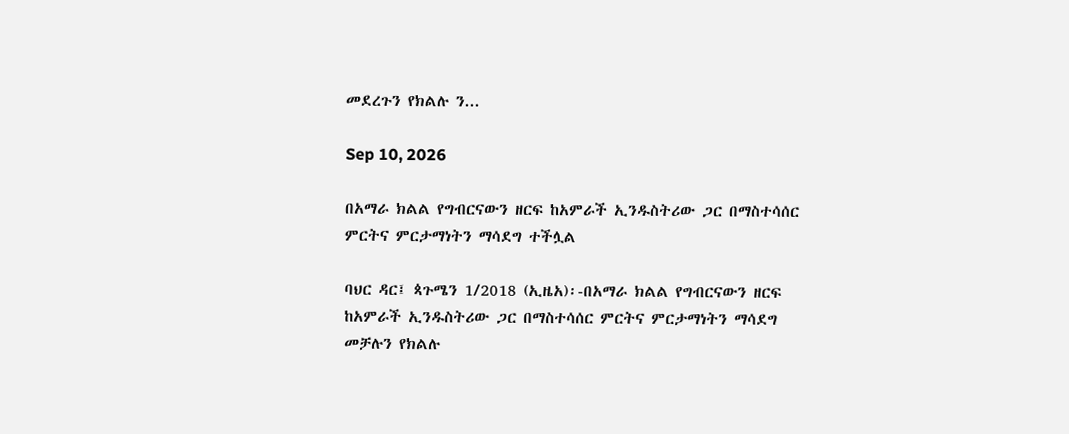መደረጉን የክልሉ ን...

Sep 10, 2026

በአማራ ክልል የግብርናውን ዘርፍ ከአምራች ኢንዱስትሪው ጋር በማስተሳሰር ምርትና ምርታማነትን ማሳደግ ተችሏል

ባህር ዳር፤ ጳጉሜን 1/2018 (ኢዜአ)፡-በአማራ ክልል የግብርናውን ዘርፍ ከአምራች ኢንዱስትሪው ጋር በማስተሳሰር ምርትና ምርታማነትን ማሳደግ መቻሉን የክልሉ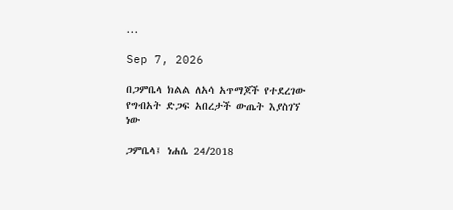...

Sep 7, 2026

በጋምቤላ ክልል ለአሳ አጥማጆች የተደረገው የግብአት ድጋፍ አበረታች ውጤት እያስገኘ ነው

ጋምቤላ፤ ነሐሴ 24/2018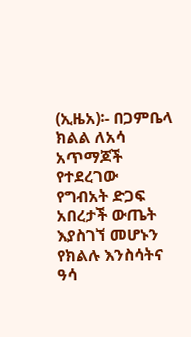(ኢዜአ)፡- በጋምቤላ ክልል ለአሳ አጥማጆች የተደረገው የግብአት ድጋፍ አበረታች ውጤት እያስገኘ መሆኑን የክልሉ እንስሳትና ዓሳ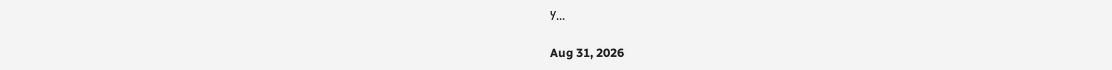ሃ...

Aug 31, 2026